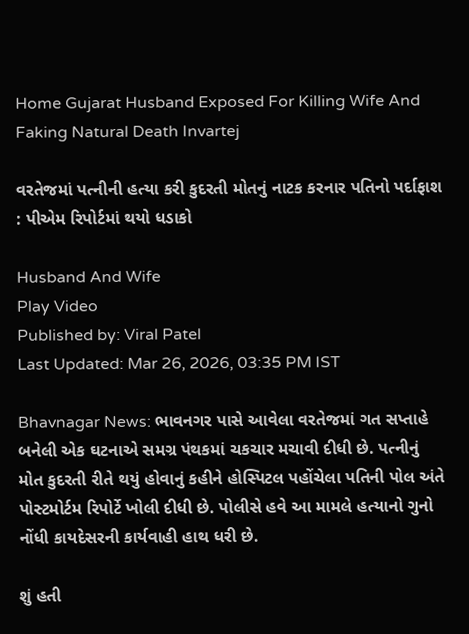Home Gujarat Husband Exposed For Killing Wife And Faking Natural Death Invartej

વરતેજમાં પત્નીની હત્યા કરી કુદરતી મોતનું નાટક કરનાર પતિનો પર્દાફાશ : પીએમ રિપોર્ટમાં થયો ધડાકો

Husband And Wife
Play Video
Published by: Viral Patel
Last Updated: Mar 26, 2026, 03:35 PM IST

Bhavnagar News: ભાવનગર પાસે આવેલા વરતેજમાં ગત સપ્તાહે બનેલી એક ઘટનાએ સમગ્ર પંથકમાં ચકચાર મચાવી દીધી છે. પત્નીનું મોત કુદરતી રીતે થયું હોવાનું કહીને હોસ્પિટલ પહોંચેલા પતિની પોલ અંતે પોસ્ટમોર્ટમ રિપોર્ટે ખોલી દીધી છે. પોલીસે હવે આ મામલે હત્યાનો ગુનો નોંધી કાયદેસરની કાર્યવાહી હાથ ધરી છે.

શું હતી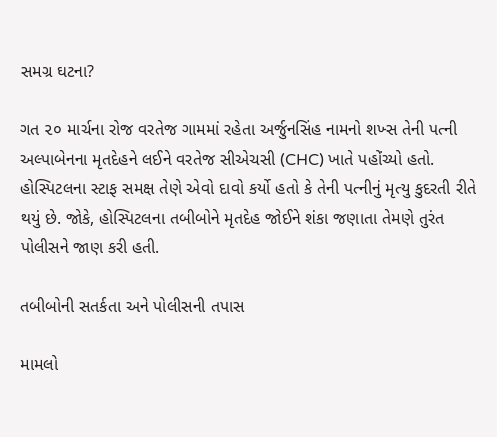સમગ્ર ઘટના?

ગત ૨૦ માર્ચના રોજ વરતેજ ગામમાં રહેતા અર્જુનસિંહ નામનો શખ્સ તેની પત્ની અલ્પાબેનના મૃતદેહને લઈને વરતેજ સીએચસી (CHC) ખાતે પહોંચ્યો હતો. હોસ્પિટલના સ્ટાફ સમક્ષ તેણે એવો દાવો કર્યો હતો કે તેની પત્નીનું મૃત્યુ કુદરતી રીતે થયું છે. જોકે, હોસ્પિટલના તબીબોને મૃતદેહ જોઈને શંકા જણાતા તેમણે તુરંત પોલીસને જાણ કરી હતી.

તબીબોની સતર્કતા અને પોલીસની તપાસ

મામલો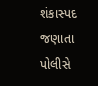શંકાસ્પદ જણાતા પોલીસે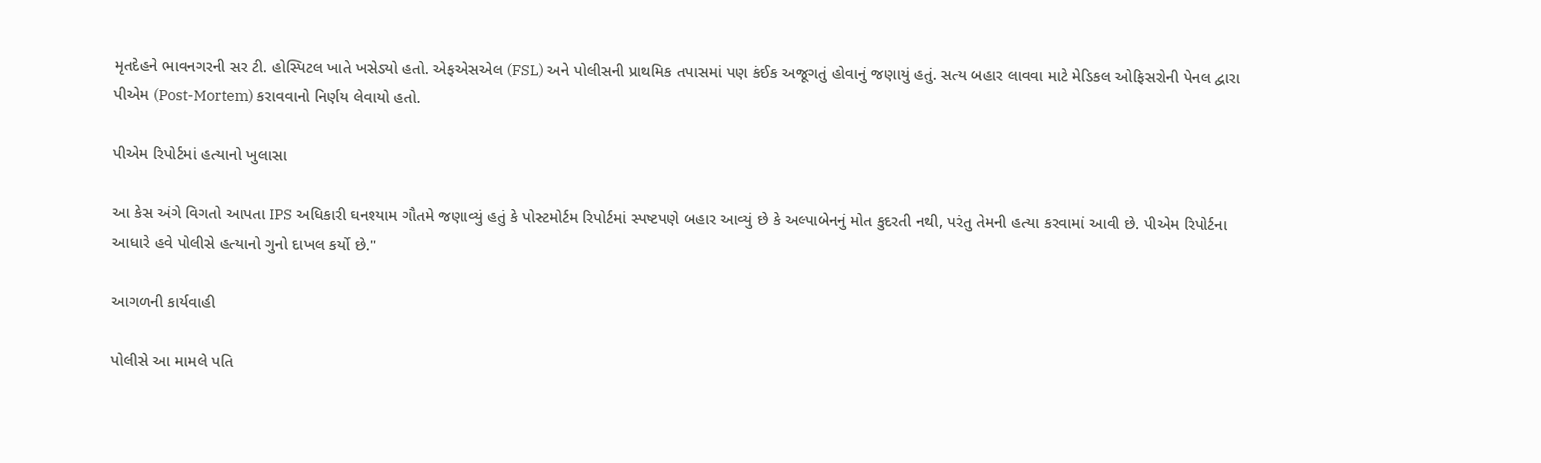મૃતદેહને ભાવનગરની સર ટી. હોસ્પિટલ ખાતે ખસેડ્યો હતો. એફએસએલ (FSL) અને પોલીસની પ્રાથમિક તપાસમાં પણ કંઈક અજૂગતું હોવાનું જણાયું હતું. સત્ય બહાર લાવવા માટે મેડિકલ ઓફિસરોની પેનલ દ્વારા પીએમ (Post-Mortem) કરાવવાનો નિર્ણય લેવાયો હતો.

પીએમ રિપોર્ટમાં હત્યાનો ખુલાસા

આ કેસ અંગે વિગતો આપતા IPS અધિકારી ઘનશ્યામ ગૌતમે જણાવ્યું હતું કે પોસ્ટમોર્ટમ રિપોર્ટમાં સ્પષ્ટપણે બહાર આવ્યું છે કે અલ્પાબેનનું મોત કુદરતી નથી, પરંતુ તેમની હત્યા કરવામાં આવી છે. પીએમ રિપોર્ટના આધારે હવે પોલીસે હત્યાનો ગુનો દાખલ કર્યો છે."

આગળની કાર્યવાહી

પોલીસે આ મામલે પતિ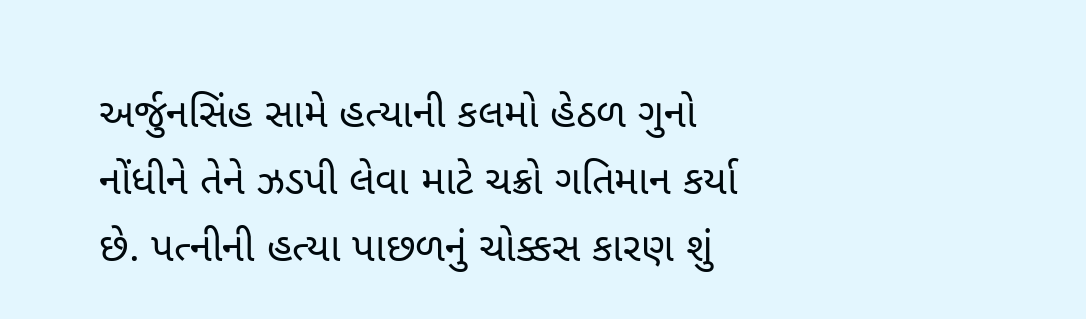અર્જુનસિંહ સામે હત્યાની કલમો હેઠળ ગુનો નોંધીને તેને ઝડપી લેવા માટે ચક્રો ગતિમાન કર્યા છે. પત્નીની હત્યા પાછળનું ચોક્કસ કારણ શું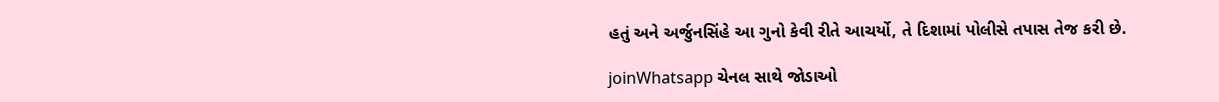હતું અને અર્જુનસિંહે આ ગુનો કેવી રીતે આચર્યો, તે દિશામાં પોલીસે તપાસ તેજ કરી છે.

joinWhatsapp ચેનલ સાથે જોડાઓ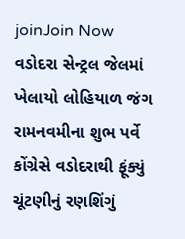joinJoin Now
વડોદરા સેન્ટ્રલ જેલમાં ખેલાયો લોહિયાળ જંગ
રામનવમીના શુભ પર્વે કોંગ્રેસે વડોદરાથી ફૂંક્યું ચૂંટણીનું રણશિંગું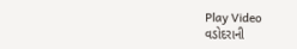Play Video
વડોદરાની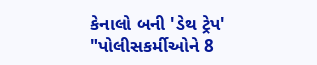કેનાલો બની 'ડેથ ટ્રેપ'
"પોલીસકર્મીઓને 8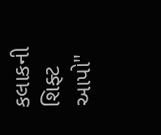કલાકની શિફ્ટ આપો"